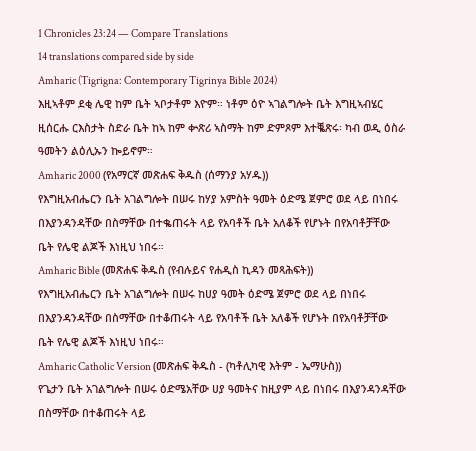1 Chronicles 23:24 — Compare Translations
14 translations compared side by side
Amharic (Tigrigna: Contemporary Tigrinya Bible 2024)
እዚኣቶም ደቂ ሌዊ ከም ቤት ኣቦታቶም እዮም። ነቶም ዕዮ ኣገልግሎት ቤት እግዚኣብሄር ዚሰርሑ ርእስታት ስድራ ቤት ከኣ ከም ቍጽሪ ኣስማት ከም ድምጾም እተቘጽሩ፡ ካብ ወዲ ዕስራ ዓመትን ልዕሊኡን ኰይኖም።
Amharic 2000 (የአማርኛ መጽሐፍ ቅዱስ (ሰማንያ አሃዱ))
የእግዚአብሔርን ቤት አገልግሎት በሠሩ ከሃያ አምስት ዓመት ዕድሜ ጀምሮ ወደ ላይ በነበሩ በእያንዳንዳቸው በስማቸው በተቈጠሩት ላይ የአባቶች ቤት አለቆች የሆኑት በየአባቶቻቸው ቤት የሌዊ ልጆች እነዚህ ነበሩ።
Amharic Bible (መጽሐፍ ቅዱስ (የብሉይና የሐዲስ ኪዳን መጻሕፍት))
የእግዚአብሔርን ቤት አገልግሎት በሠሩ ከሀያ ዓመት ዕድሜ ጀምሮ ወደ ላይ በነበሩ በእያንዳንዳቸው በስማቸው በተቆጠሩት ላይ የአባቶች ቤት አለቆች የሆኑት በየአባቶቻቸው ቤት የሌዊ ልጆች እነዚህ ነበሩ።
Amharic Catholic Version (መጽሐፍ ቅዱስ - (ካቶሊካዊ እትም - ኤማሁስ))
የጌታን ቤት አገልግሎት በሠሩ ዕድሜአቸው ሀያ ዓመትና ከዚያም ላይ በነበሩ በእያንዳንዳቸው በስማቸው በተቆጠሩት ላይ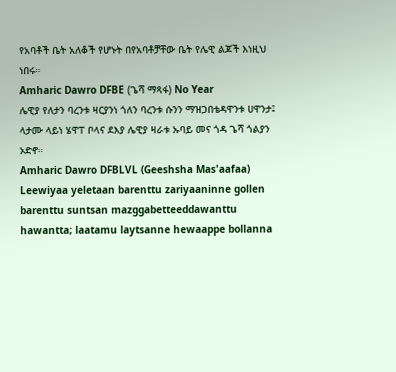የአባቶች ቤት አለቆች የሆኑት በየአባቶቻቸው ቤት የሌዊ ልጆች እነዚህ ነበሩ።
Amharic Dawro DFBE (ጌሻ ማጻፋ) No Year
ሌዊያ የለታን ባረንቱ ዛርያንነ ጎለን ባረንቱ ሱንን ማዝጋበቴዳዋንቱ ሀዋንታ፤ ላታሙ ላይነ ሄዋፐ ቦላና ደእያ ሌዊያ ዛራቱ ኡባይ መና ጎዳ ጌሻ ጎልያን ኦድኖ።
Amharic Dawro DFBLVL (Geeshsha Mas'aafaa)
Leewiyaa yeletaan barenttu zariyaaninne gollen barenttu suntsan mazggabetteeddawanttu hawantta; laatamu laytsanne hewaappe bollanna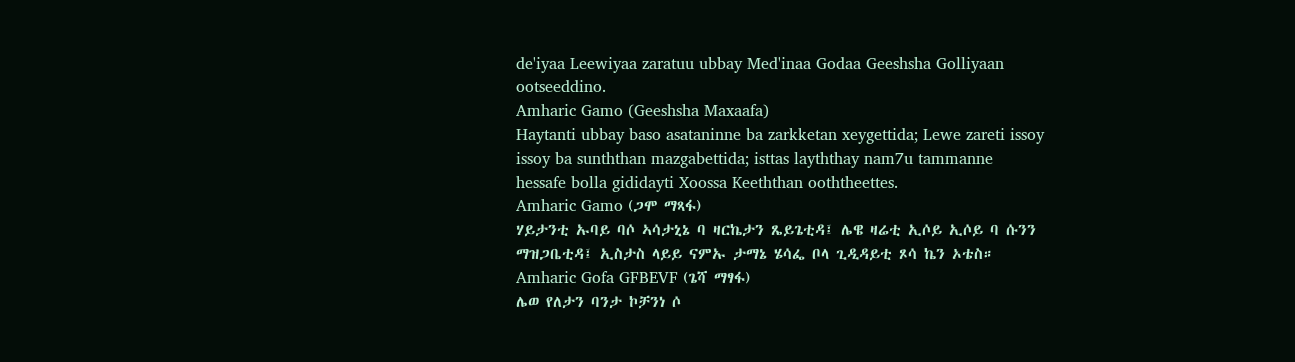de'iyaa Leewiyaa zaratuu ubbay Med'inaa Godaa Geeshsha Golliyaan ootseeddino.
Amharic Gamo (Geeshsha Maxaafa)
Haytanti ubbay baso asataninne ba zarkketan xeygettida; Lewe zareti issoy issoy ba sunththan mazgabettida; isttas layththay nam7u tammanne hessafe bolla gididayti Xoossa Keeththan ooththeettes.
Amharic Gamo (ጋሞ ማጻፋ)
ሃይታንቲ ኡባይ ባሶ ኣሳታኒኔ ባ ዛርኬታን ጼይጌቲዳ፤ ሌዌ ዛሬቲ ኢሶይ ኢሶይ ባ ሱንን ማዝጋቤቲዳ፤ ኢስታስ ላይይ ናምኡ ታማኔ ሄሳፌ ቦላ ጊዲዳይቲ ጾሳ ኬን ኦቴስ።
Amharic Gofa GFBEVF (ጌሻ ማፃፋ)
ሌወ የለታን ባንታ ኮቻንነ ሶ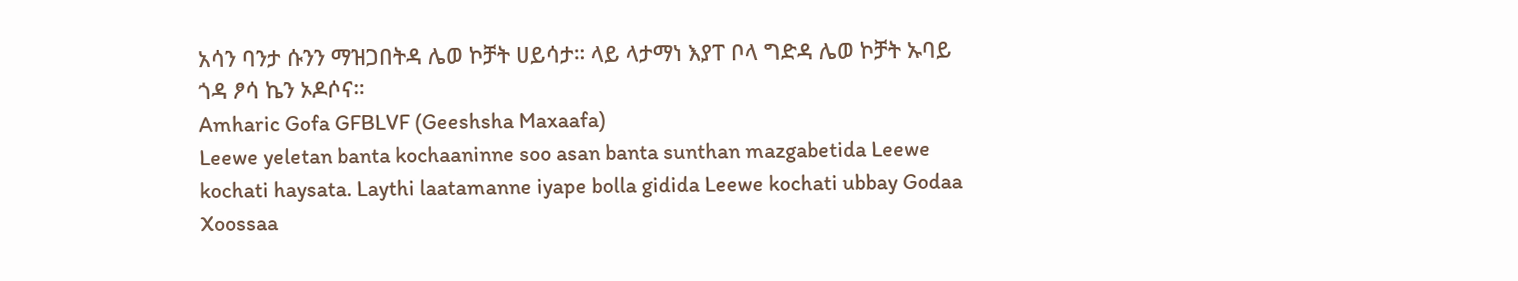አሳን ባንታ ሱንን ማዝጋበትዳ ሌወ ኮቻት ሀይሳታ። ላይ ላታማነ እያፐ ቦላ ግድዳ ሌወ ኮቻት ኡባይ ጎዳ ፆሳ ኬን ኦዶሶና።
Amharic Gofa GFBLVF (Geeshsha Maxaafa)
Leewe yeletan banta kochaaninne soo asan banta sunthan mazgabetida Leewe kochati haysata. Laythi laatamanne iyape bolla gidida Leewe kochati ubbay Godaa Xoossaa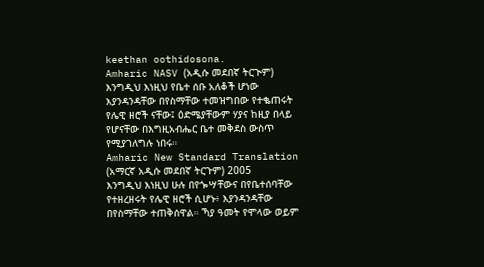keethan oothidosona.
Amharic NASV (አዲሱ መደበኛ ትርጒም)
እንግዲህ እነዚህ የቤተ ሰቡ አለቆች ሆነው እያንዳንዳቸው በየስማቸው ተመዝግበው የተቈጠሩት የሌዊ ዘሮች ናቸው፤ ዕድሜያቸውም ሃያና ከዚያ በላይ የሆናቸው በእግዚአብሔር ቤተ መቅደስ ውስጥ የሚያገለግሉ ነበሩ።
Amharic New Standard Translation (አማርኛ አዲሱ መደበኛ ትርጉም) 2005
እንግዲህ እነዚህ ሁሉ በየጐሣቸውና በየቤተሰባቸው የተዘረዘሩት የሌዊ ዘሮች ሲሆኑ፥ እያንዳንዳቸው በየስማቸው ተጠቅሰዋል። ኻያ ዓመት የሞላው ወይም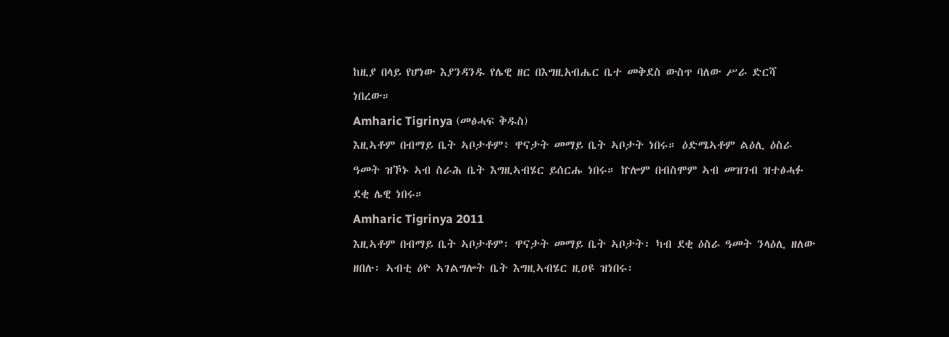ከዚያ በላይ የሆነው እያንዳንዱ የሌዊ ዘር በእግዚአብሔር ቤተ መቅደስ ውስጥ ባለው ሥራ ድርሻ ነበረው።
Amharic Tigrinya (መፅሓፍ ቅዱስ)
እዚኣቶም በብማይ ቤት ኣቦታቶም፥ ዋናታት መማይ ቤት ኣቦታት ነበሩ። ዕድሜኣቶም ልዕሊ ዕስራ ዓመት ዝኾኑ ኣብ ስራሕ ቤት እግዚኣብሄር ይሰርሑ ነበሩ። ኵሎም በብስሞም ኣብ መዝገብ ዝተፅሓፉ ደቂ ሌዊ ነበሩ።
Amharic Tigrinya 2011
እዚኣቶም በብማይ ቤት ኣቦታቶም፡ ዋናታት መማይ ቤት ኣቦታት፡ ካብ ደቂ ዕስራ ዓመት ንላዕሊ ዘለው ዘበሉ፡ ኣብቲ ዕዮ ኣገልግሎት ቤት እግዚኣብሄር ዚዐዩ ዝነበሩ፡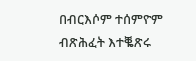በብርእሶም ተሰምዮም ብጽሕፈት እተቘጽሩ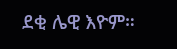ደቂ ሌዊ እዮም።